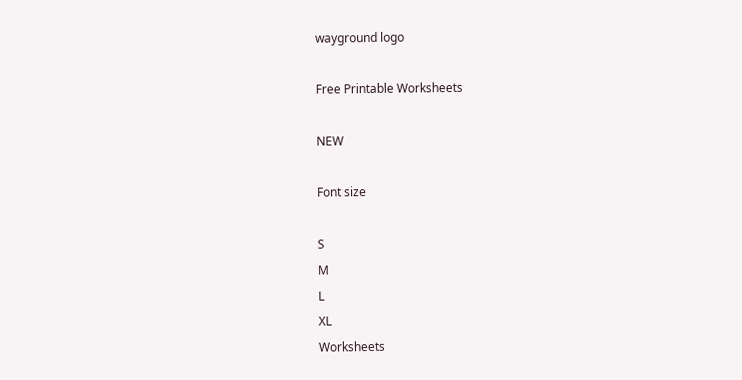wayground logo

Free Printable Worksheets

NEW

Font size

S
M
L
XL
Worksheets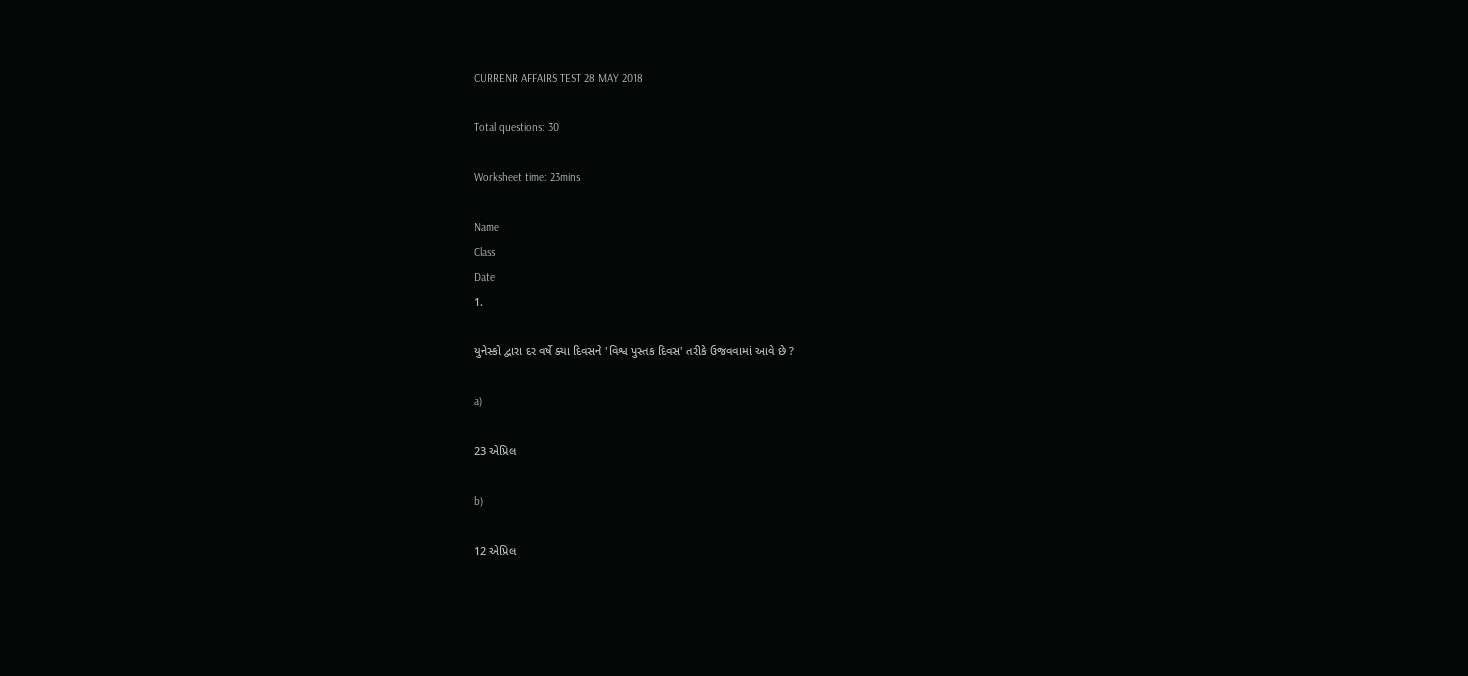CURRENR AFFAIRS TEST 28 MAY 2018

Total questions: 30

Worksheet time: 23mins

Name
Class
Date
1.

યુનેસ્કો દ્વારા દર વર્ષે ક્યા દિવસને 'વિશ્વ પુસ્તક દિવસ' તરીકે ઉજવવામાં આવે છે ?

a)

23 એપ્રિલ

b)

12 એપ્રિલ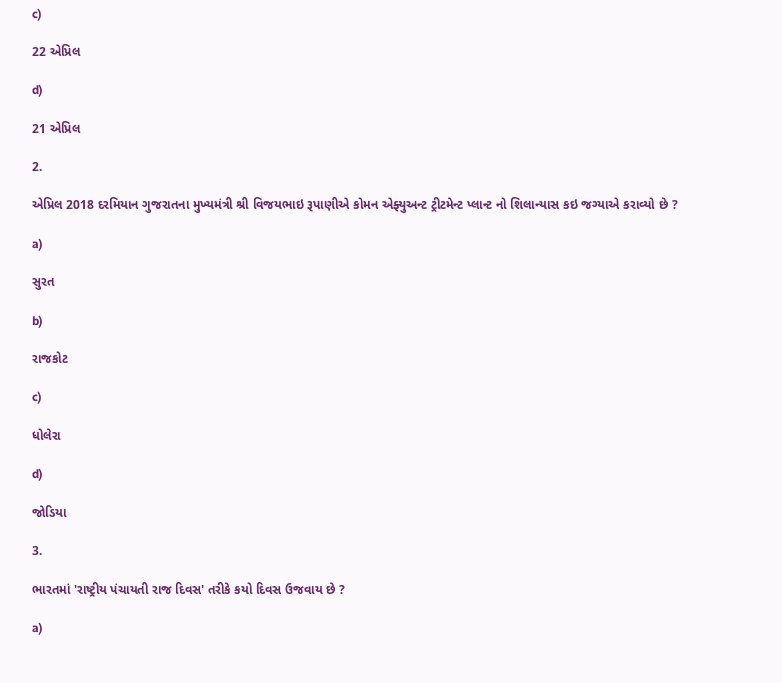c)

22 એપ્રિલ

d)

21 એપ્રિલ

2.

એપ્રિલ 2018 દરમિયાન ગુજરાતના મુખ્યમંત્રી શ્રી વિજયભાઇ રૂપાણીએ કોમન એફ્યુઅન્ટ ટ્રીટમેન્ટ પ્લાન્ટ નો શિલાન્યાસ કઇ જગ્યાએ કરાવ્યો છે ?

a)

સુરત

b)

રાજકોટ

c)

ધોલેરા

d)

જોડિયા

3.

ભારતમાં 'રાષ્ટ્રીય પંચાયતી રાજ દિવસ' તરીકે કયો દિવસ ઉજવાય છે ?

a)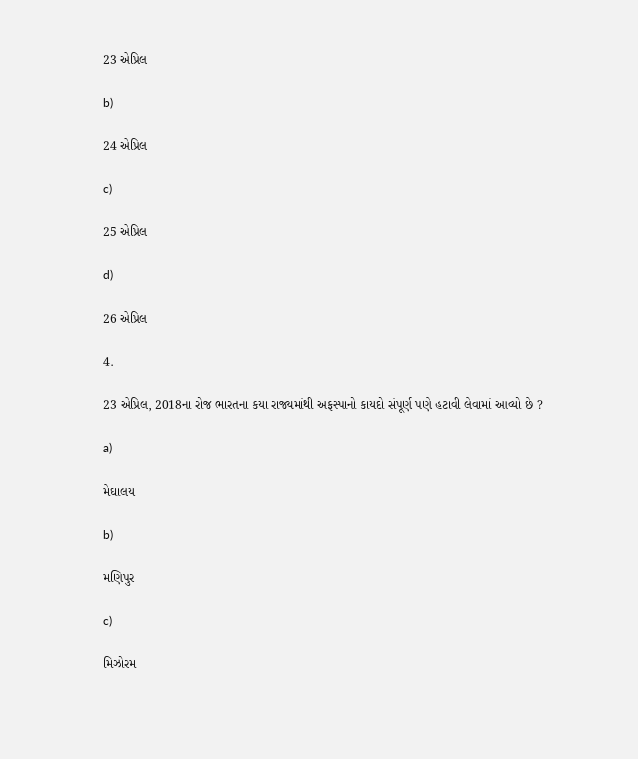23 એપ્રિલ

b)

24 એપ્રિલ

c)

25 એપ્રિલ

d)

26 એપ્રિલ

4.

23 એપ્રિલ, 2018ના રોજ ભારતના કયા રાજ્યમાંથી અફસ્પાનો કાયદો સંપૂર્ણ પણે હટાવી લેવામાં આવ્યો છે ?

a)

મેઘાલય

b)

મણિપુર

c)

મિઝોરમ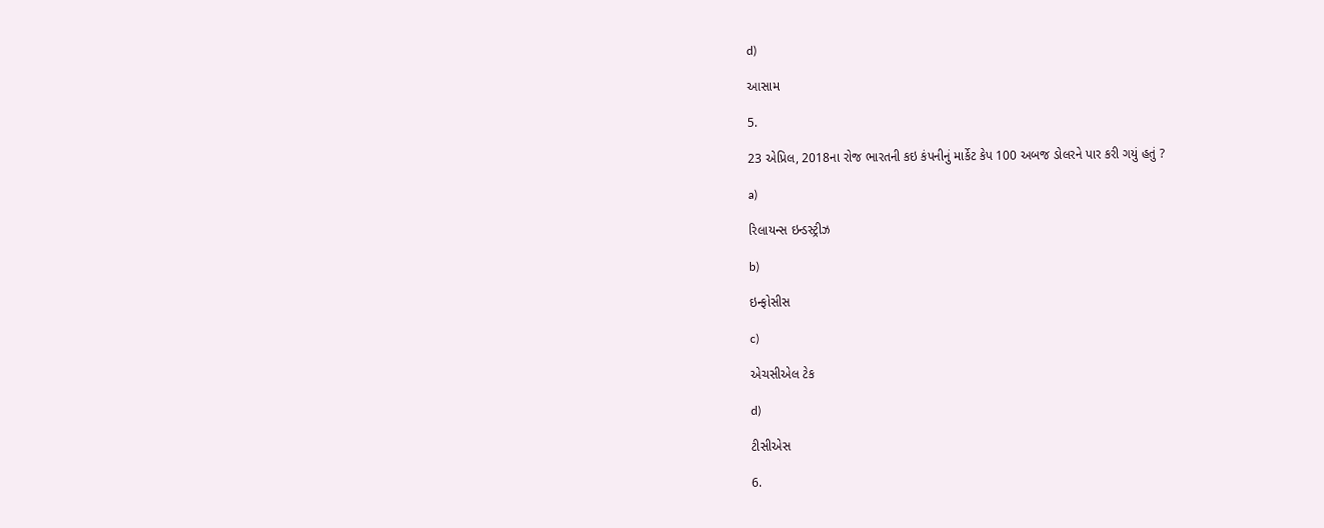d)

આસામ

5.

23 એપ્રિલ, 2018ના રોજ ભારતની કઇ કંપનીનું માર્કેટ કેપ 100 અબજ ડોલરને પાર કરી ગયું હતું ?

a)

રિલાયન્સ ઇન્ડસ્ટ્રીઝ

b)

ઇન્ફોસીસ

c)

એચસીએલ ટેક

d)

ટીસીએસ

6.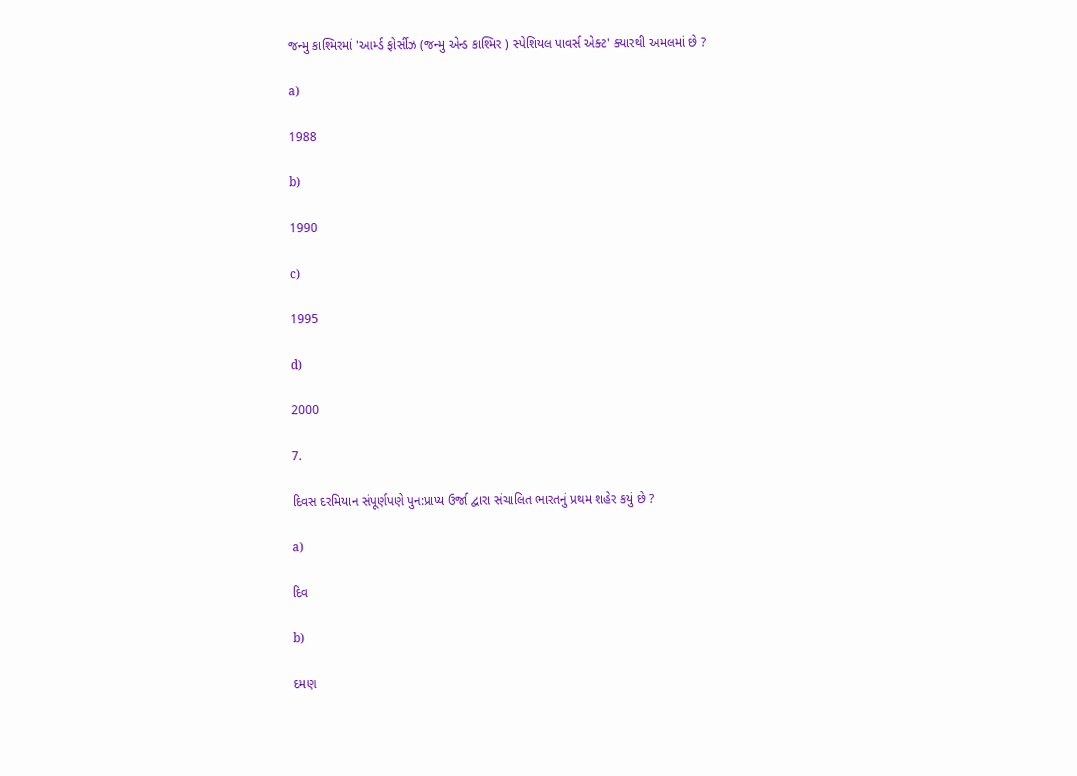જન્મુ કાશ્મિરમાં 'આર્મ્ડ ફોર્સીઝ (જન્મુ એન્ડ કાશ્મિર ) સ્પેશિયલ પાવર્સ એક્ટ' ક્યારથી અમલમાં છે ?

a)

1988

b)

1990

c)

1995

d)

2000

7.

દિવસ દરમિયાન સંપૂર્ણપણે પુન:પ્રાપ્ય ઉર્જા દ્વારા સંચાલિત ભારતનું પ્રથમ શહેર કયું છે ?

a)

દિવ

b)

દમણ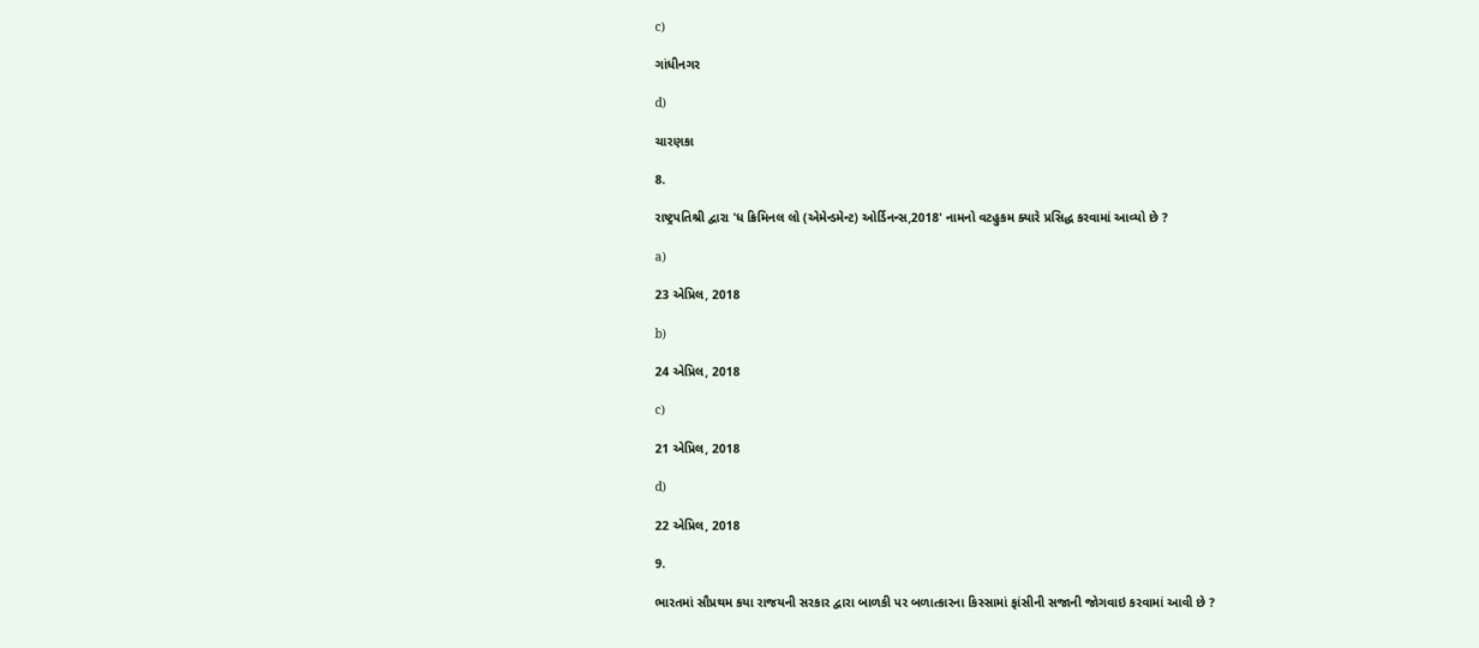c)

ગાંધીનગર

d)

ચારણકા

8.

રાષ્ટ્રપતિશ્રી દ્વારા 'ધ ક્રિમિનલ લો (એમેન્ડમેન્ટ) ઓર્ડિનન્સ,2018' નામનો વટહુકમ ક્યારે પ્રસિદ્ધ કરવામાં આવ્યો છે ?

a)

23 એપ્રિલ, 2018

b)

24 એપ્રિલ, 2018

c)

21 એપ્રિલ, 2018

d)

22 એપ્રિલ, 2018

9.

ભારતમાં સૌપ્રથમ કયા રાજયની સરકાર દ્વારા બાળકી પર બળાત્કારના કિસ્સામાં ફાંસીની સજાની જોગવાઇ કરવામાં આવી છે ?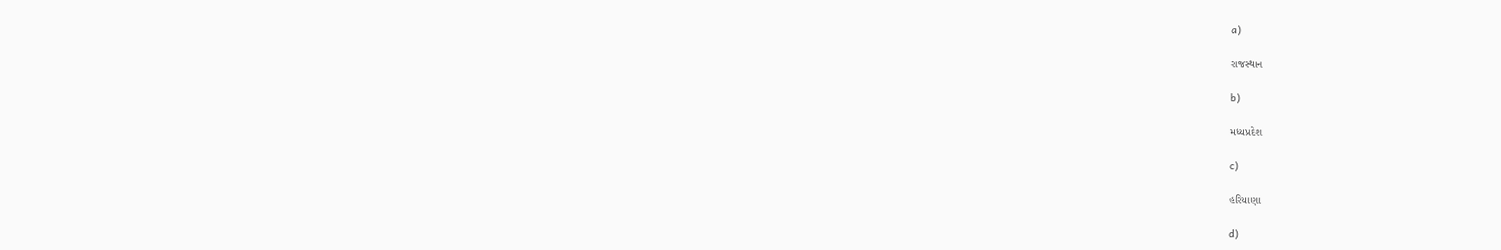a)

રાજસ્થાન

b)

મધ્યપ્રદેશ

c)

હરિયાણા

d)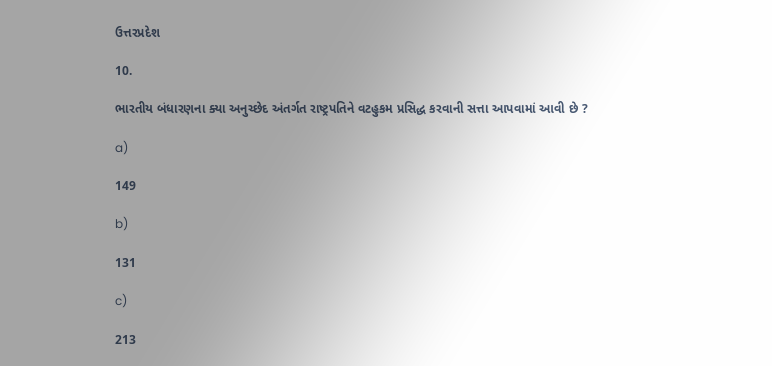ઉત્તરપ્રદેશ

10.

ભારતીય બંધારણના ક્યા અનુચ્છેદ અંતર્ગત રાષ્ટ્રપતિને વટહુકમ પ્રસિદ્ધ કરવાની સત્તા આપવામાં આવી છે ?

a)

149

b)

131

c)

213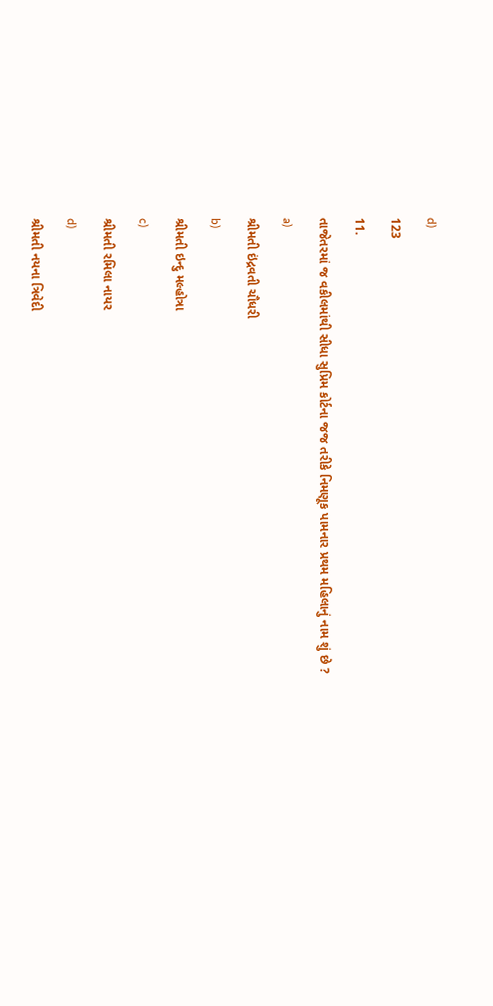d)

123

11.

તાજેતરમાં જ વકીલમાંથી સીધા સુપ્રિમ કોર્ટના જજ તરીકે નિમણૂક પામનાર પ્રથમ મહિલાનું નામ શું છે ?

a)

શ્રીમતી ઇંદ્રવતી ચૌધરી

b)

શ્રીમતી ઇન્દુ મલ્હોત્રા

c)

શ્રીમતી રમિલા નાયર

d)

શ્રીમતી નયના ત્રિવેદી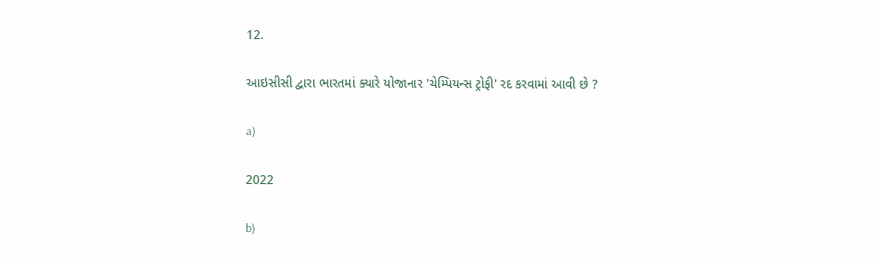12.

આઇસીસી દ્વારા ભારતમાં ક્યારે યોજાનાર 'ચેમ્પિયન્સ ટ્રોફી' રદ કરવામાં આવી છે ?

a)

2022

b)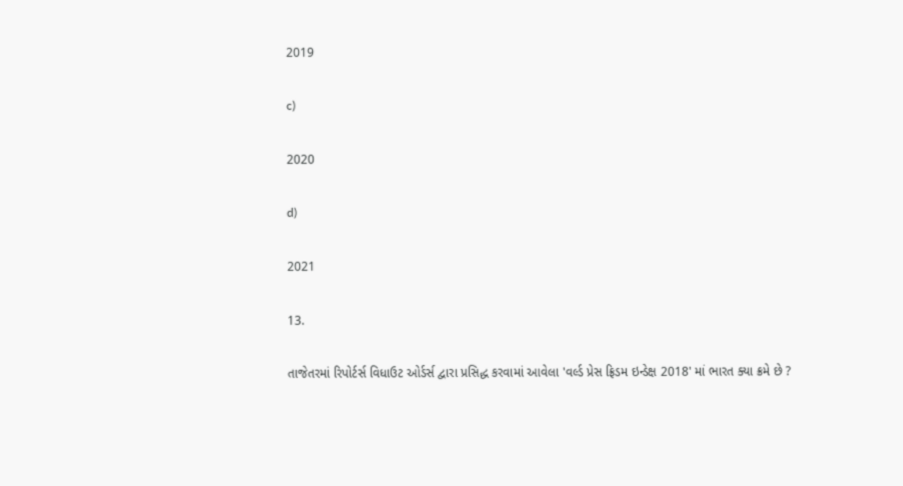2019

c)

2020

d)

2021

13.

તાજેતરમાં રિપોર્ટર્સ વિધાઉટ ઓર્ડર્સ દ્વારા પ્રસિદ્ધ કરવામાં આવેલા 'વર્લ્ડ પ્રેસ ફ્રિડમ ઇન્ડેક્ષ 2018' માં ભારત ક્યા ક્રમે છે ?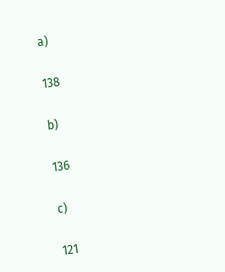a)

138

b)

136

c)

121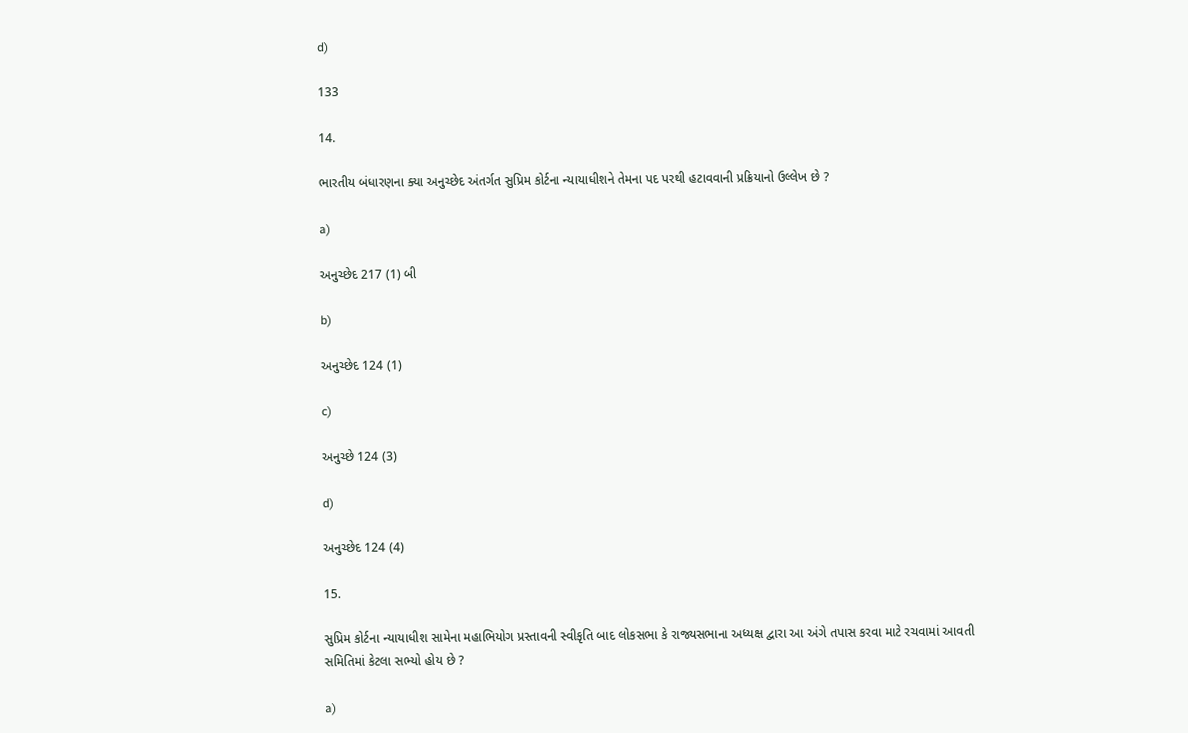d)

133

14.

ભારતીય બંધારણના ક્યા અનુચ્છેદ અંતર્ગત સુપ્રિમ કોર્ટના ન્યાયાધીશને તેમના પદ પરથી હટાવવાની પ્રક્રિયાનો ઉલ્લેખ છે ?

a)

અનુચ્છેદ 217 (1) બી

b)

અનુચ્છેદ 124 (1)

c)

અનુચ્છે 124 (3)

d)

અનુચ્છેદ 124 (4)

15.

સુપ્રિમ કોર્ટના ન્યાયાધીશ સામેના મહાભિયોગ પ્રસ્તાવની સ્વીકૃતિ બાદ લોકસભા કે રાજ્યસભાના અધ્યક્ષ દ્વારા આ અંગે તપાસ કરવા માટે રચવામાં આવતી સમિતિમાં કેટલા સભ્યો હોય છે ?

a)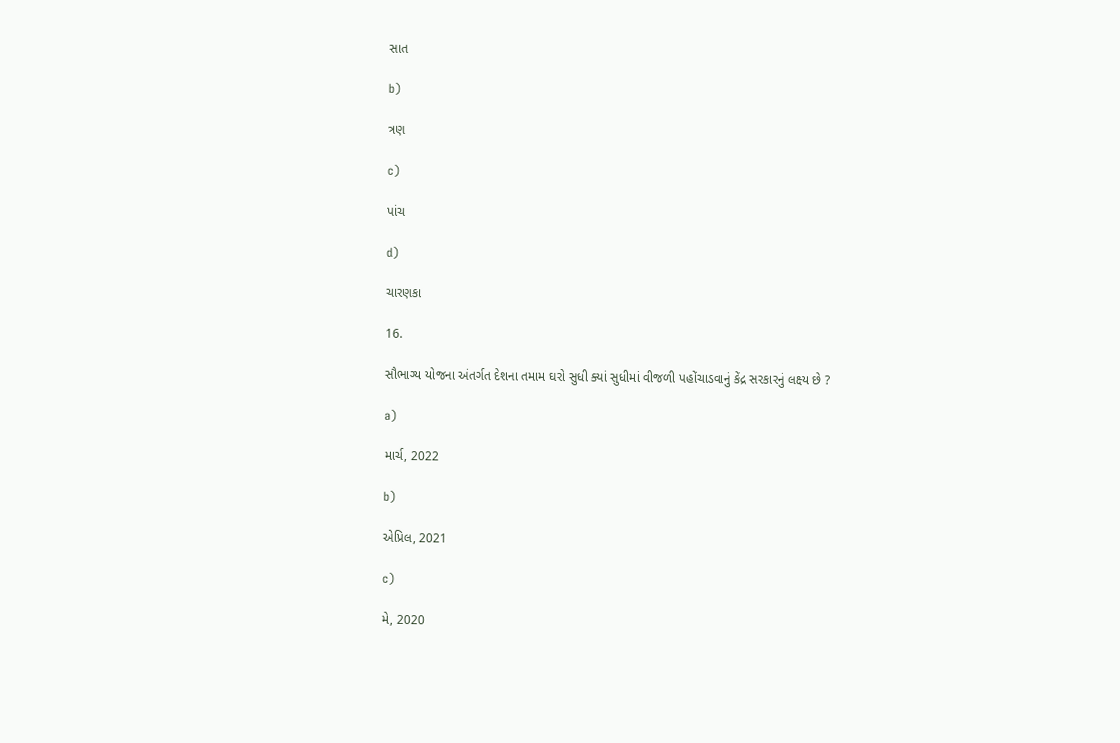સાત

b)

ત્રણ

c)

પાંચ

d)

ચારણકા

16.

સૌભાગ્ય યોજના અંતર્ગત દેશના તમામ ઘરો સુધી ક્યાં સુધીમાં વીજળી પહોંચાડવાનું કેંદ્ર સરકારનું લક્ષ્ય છે ?

a)

માર્ચ, 2022

b)

એપ્રિલ, 2021

c)

મે, 2020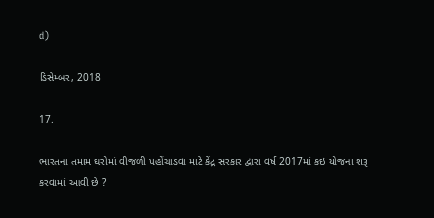d)

ડિસેમ્બર, 2018

17.

ભારતના તમામ ઘરોમાં વીજળી પહોંચાડવા માટે કેંદ્ર સરકાર દ્વારા વર્ષ 2017માં કઇ યોજના શરૂ કરવામાં આવી છે ?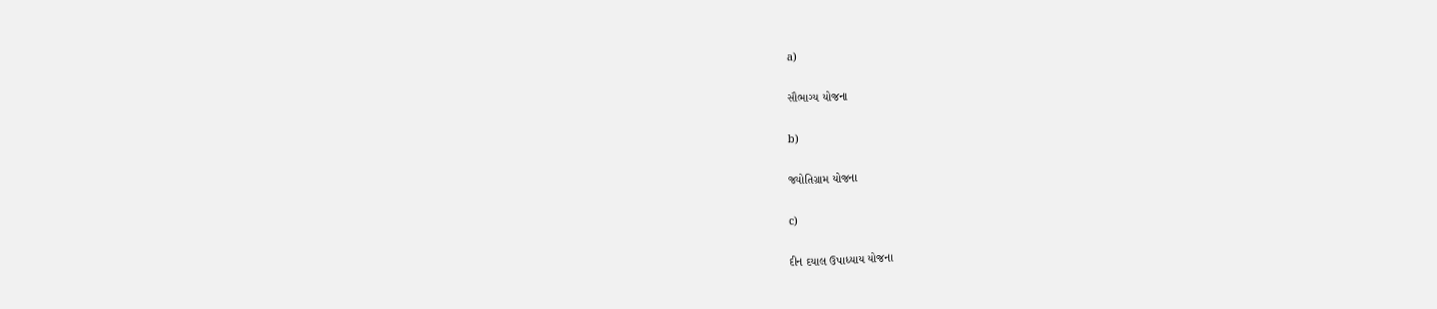a)

સૌભાગ્ય યોજના

b)

જ્યોતિગ્રામ યોજના

c)

દીન દયાલ ઉપાધ્યાય યોજના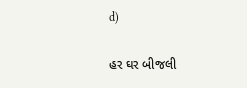d)

હર ઘર બીજલી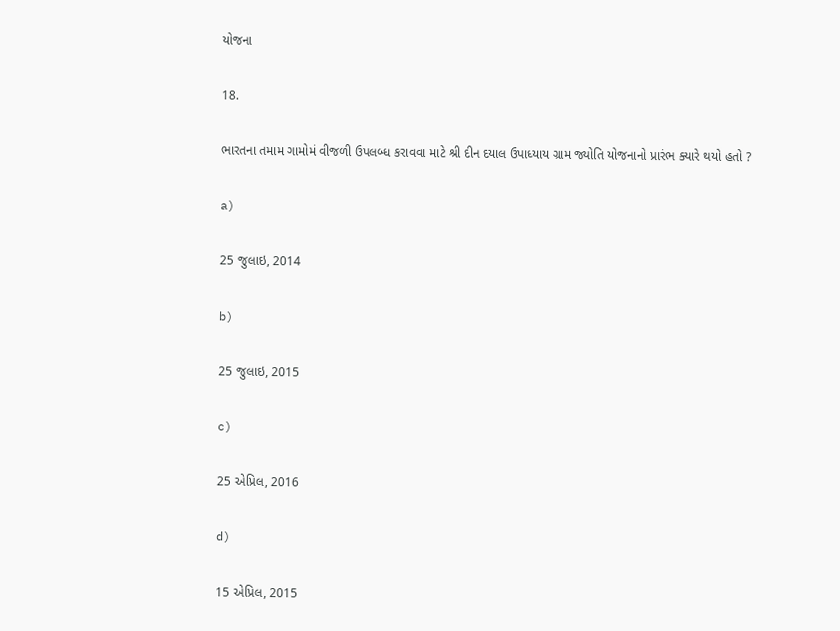યોજના

18.

ભારતના તમામ ગામોમં વીજળી ઉપલબ્ધ કરાવવા માટે શ્રી દીન દયાલ ઉપાધ્યાય ગ્રામ જ્યોતિ યોજનાનો પ્રારંભ ક્યારે થયો હતો ?

a)

25 જુલાઇ, 2014

b)

25 જુલાઇ, 2015

c)

25 એપ્રિલ, 2016

d)

15 એપ્રિલ, 2015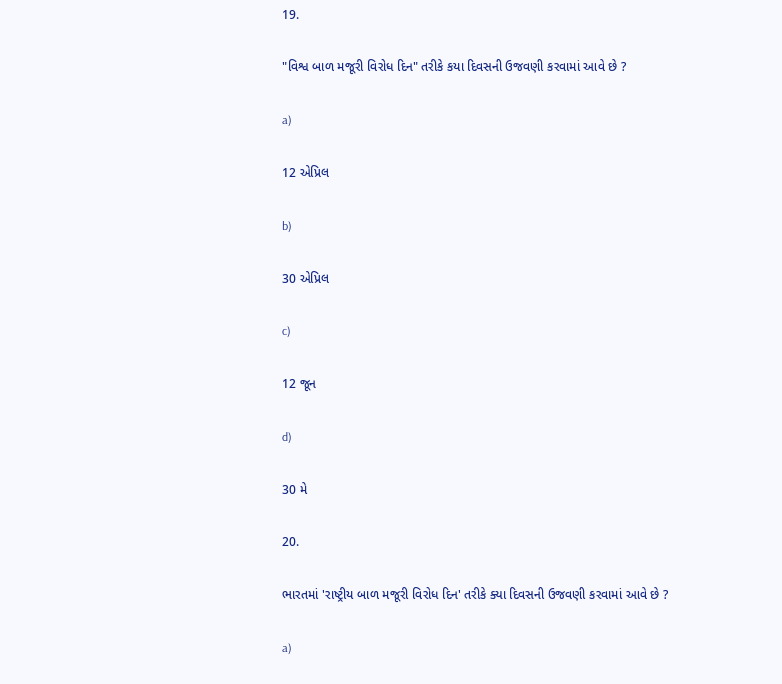19.

"વિશ્વ બાળ મજૂરી વિરોધ દિન" તરીકે કયા દિવસની ઉજવણી કરવામાં આવે છે ?

a)

12 એપ્રિલ

b)

30 એપ્રિલ

c)

12 જૂન

d)

30 મે

20.

ભારતમાં 'રાષ્ટ્રીય બાળ મજૂરી વિરોધ દિન' તરીકે ક્યા દિવસની ઉજવણી કરવામાં આવે છે ?

a)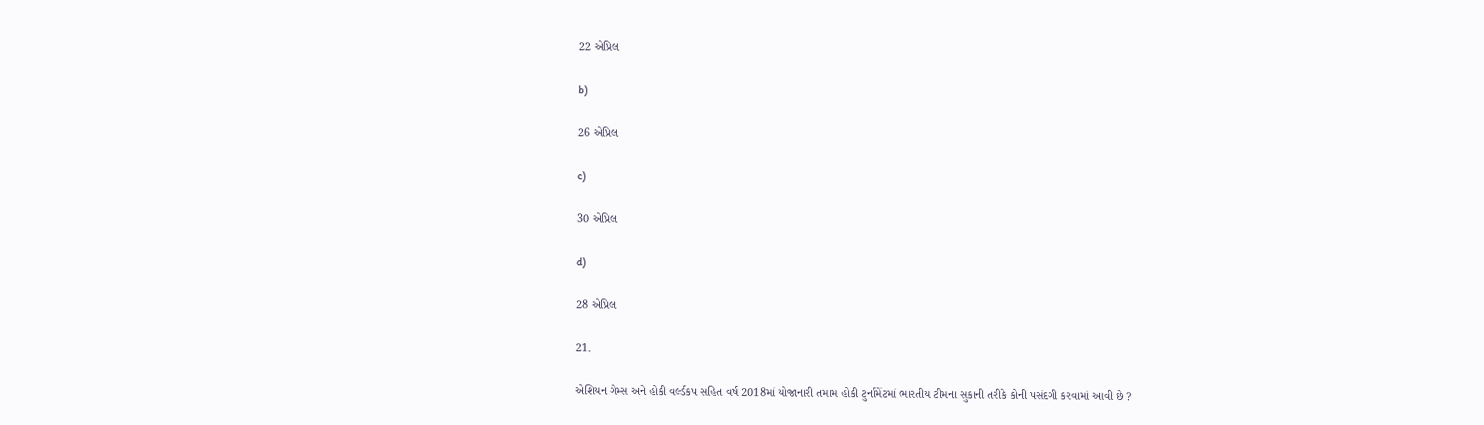22 એપ્રિલ

b)

26 એપ્રિલ

c)

30 એપ્રિલ

d)

28 એપ્રિલ

21.

એશિયન ગેમ્સ અને હોકી વર્લ્ડકપ સહિત વર્ષ 2018માં યોજાનારી તમામ હોકી ટુર્નામેંટમાં ભારતીય ટીમના સુકાની તરીકે કોની પસંદગી કરવામાં આવી છે ?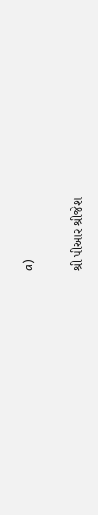a)

શ્રી પીઆર શ્રીજેશ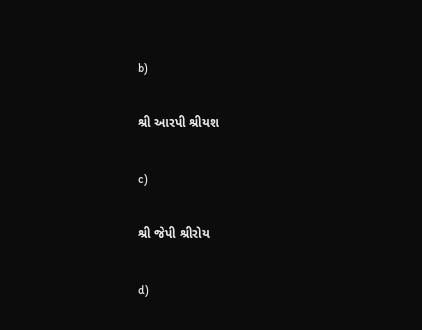b)

શ્રી આરપી શ્રીયશ

c)

શ્રી જેપી શ્રીરોય

d)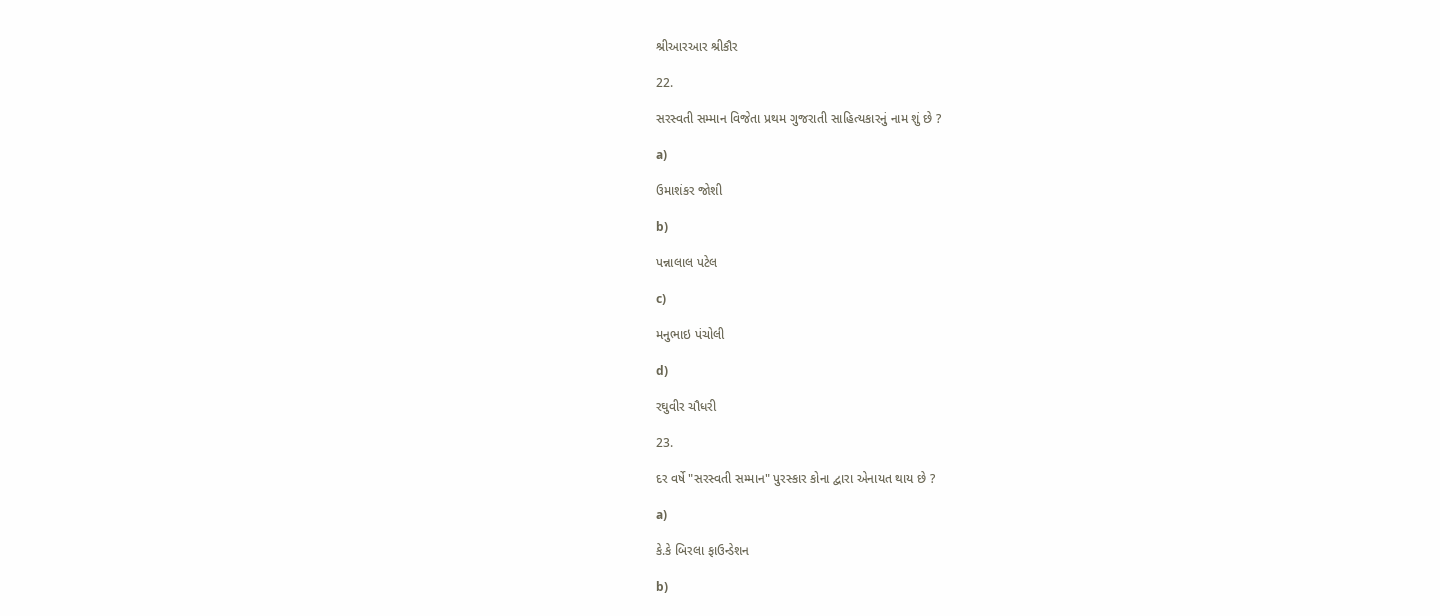શ્રીઆરઆર શ્રીકૌર

22.

સરસ્વતી સમ્માન વિજેતા પ્રથમ ગુજરાતી સાહિત્યકારનું નામ શું છે ?

a)

ઉમાશંકર જોશી

b)

પન્નાલાલ પટેલ

c)

મનુભાઇ પંચોલી

d)

રઘુવીર ચૌધરી

23.

દર વર્ષે "સરસ્વતી સમ્માન" પુરસ્કાર કોના દ્વારા એનાયત થાય છે ?

a)

કે.કે બિરલા ફાઉન્ડેશન

b)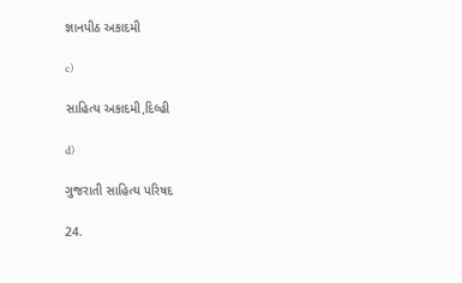જ્ઞાનપીઠ અકાદમી

c)

સાહિત્ય અકાદમી,દિલ્હી

d)

ગુજરાતી સાહિત્ય પરિષદ

24.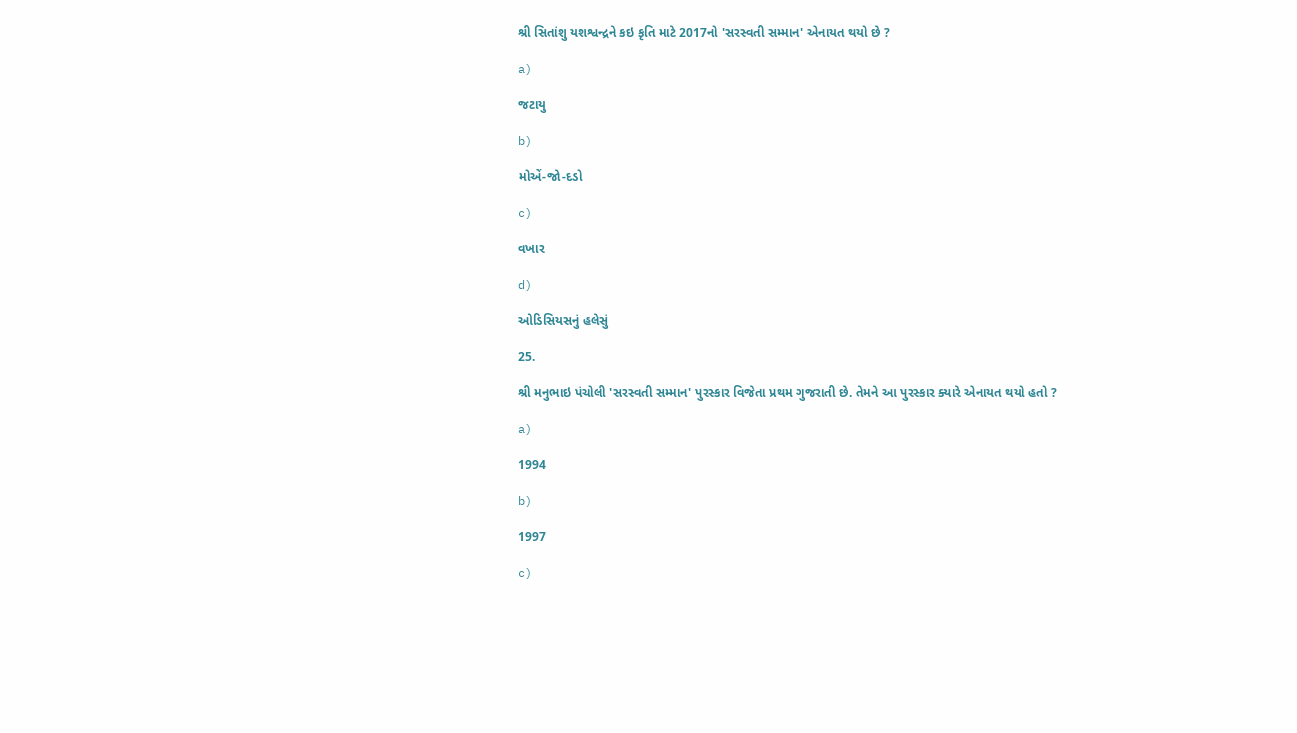શ્રી સિતાંશુ યશશ્વન્દ્રને કઇ કૃતિ માટે 2017નો 'સરસ્વતી સમ્માન' એનાયત થયો છે ?

a)

જટાયુ

b)

મોએં-જો-દડો

c)

વખાર

d)

ઓડિસિયસનું હલેસું

25.

શ્રી મનુભાઇ પંચોલી 'સરસ્વતી સમ્માન' પુરસ્કાર વિજેતા પ્રથમ ગુજરાતી છે. તેમને આ પુરસ્કાર ક્યારે એનાયત થયો હતો ?

a)

1994

b)

1997

c)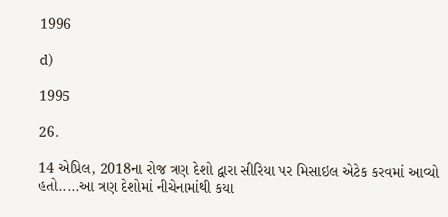1996

d)

1995

26.

14 એપ્રિલ, 2018ના રોજ ત્રણ દેશો દ્વારા સીરિયા પર મિસાઇલ એટેક કરવમાં આવ્યો હતો.....આ ત્રણ દેશોમાં નીચેનામાંથી કયા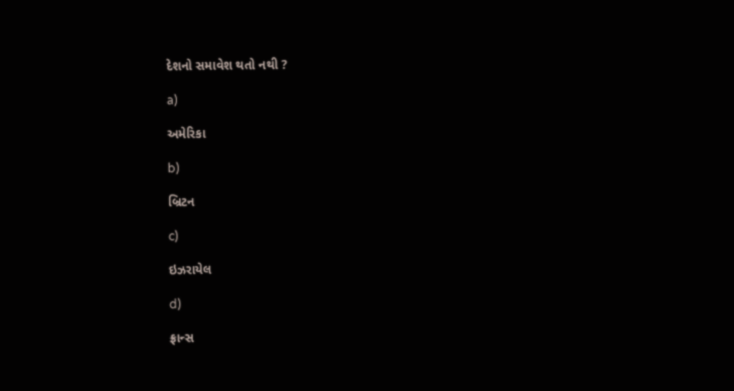દેશનો સમાવેશ થતો નથી ?

a)

અમેરિકા

b)

બ્રિટન

c)

ઇઝરાયેલ

d)

ફ્રાન્સ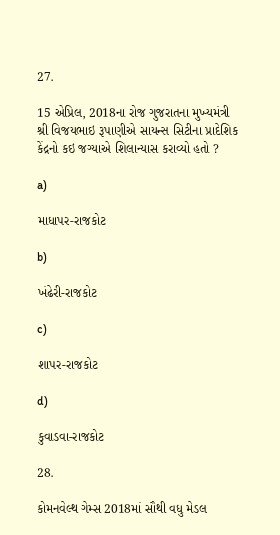27.

15 એપ્રિલ, 2018ના રોજ ગુજરાતના મુખ્યમંત્રી શ્રી વિજયભાઇ રૂપાણીએ સાયન્સ સિટીના પ્રાદેશિક કેંદ્રનો કઇ જગ્યાએ શિલાન્યાસ કરાવ્યો હતો ?

a)

માધાપર-રાજકોટ

b)

ખંઢેરી-રાજકોટ

c)

શાપર-રાજકોટ

d)

કુવાડવા-રાજકોટ

28.

કોમનવેલ્થ ગેમ્સ 2018માં સૌથી વધુ મેડલ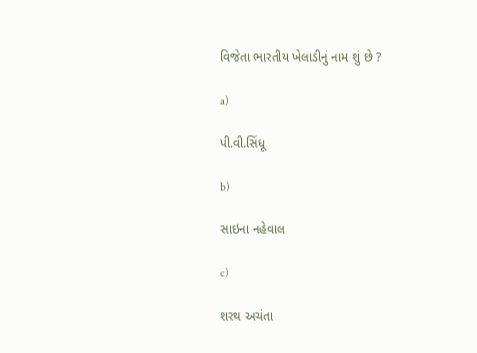વિજેતા ભારતીય ખેલાડીનું નામ શું છે ?

a)

પી.વી.સિંધૂ

b)

સાઇના નહેવાલ

c)

શરથ અચંતા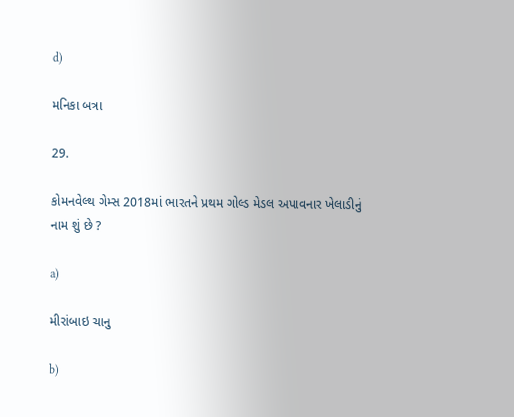d)

મનિકા બત્રા

29.

કોમનવેલ્થ ગેમ્સ 2018માં ભારતને પ્રથમ ગોલ્ડ મેડલ અપાવનાર ખેલાડીનું નામ શું છે ?

a)

મીરાંબાઇ ચાનુ

b)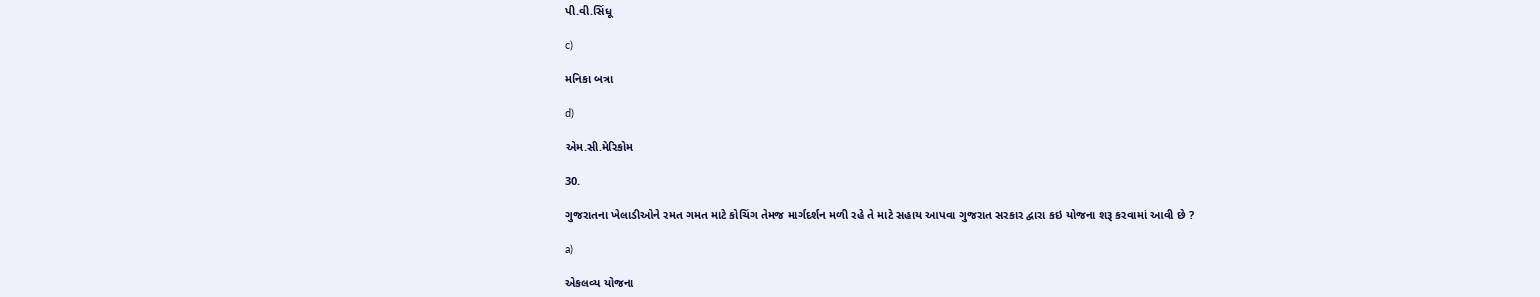પી.વી.સિંધૂ

c)

મનિકા બત્રા

d)

એમ.સી.મેરિકોમ

30.

ગુજરાતના ખેલાડીઓને રમત ગમત માટે કોચિંગ તેમજ માર્ગદર્શન મળી રહે તે માટે સહાય આપવા ગુજરાત સરકાર દ્વારા કઇ યોજના શરૂ કરવામાં આવી છે ?

a)

એકલવ્ય યોજના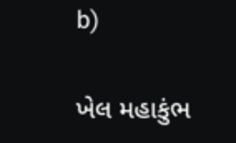b)

ખેલ મહાકુંભ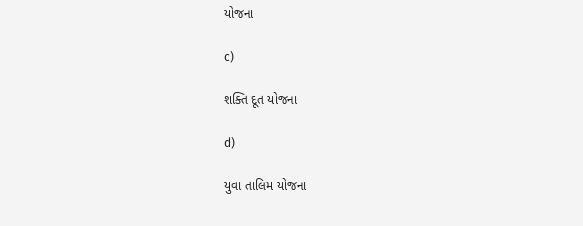યોજના

c)

શક્તિ દૂત યોજના

d)

યુવા તાલિમ યોજના